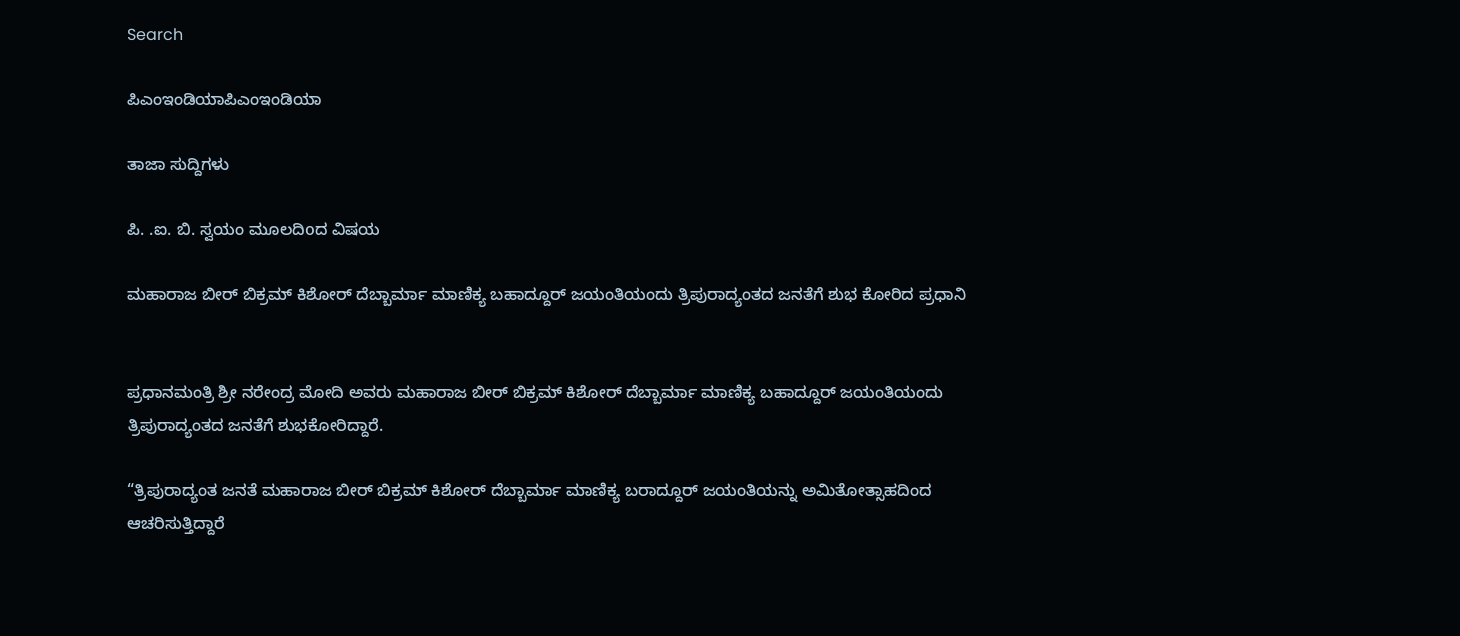Search

ಪಿಎಂಇಂಡಿಯಾಪಿಎಂಇಂಡಿಯಾ

ತಾಜಾ ಸುದ್ದಿಗಳು

ಪಿ. .ಐ. ಬಿ. ಸ್ವಯಂ ಮೂಲದಿoದ ವಿಷಯ

ಮಹಾರಾಜ ಬೀರ್ ಬಿಕ್ರಮ್ ಕಿಶೋರ್ ದೆಬ್ಬಾರ್ಮಾ ಮಾಣಿಕ್ಯ ಬಹಾದ್ದೂರ್ ಜಯಂತಿಯಂದು ತ್ರಿಪುರಾದ್ಯಂತದ ಜನತೆಗೆ ಶುಭ ಕೋರಿದ ಪ್ರಧಾನಿ


ಪ್ರಧಾನಮಂತ್ರಿ ಶ್ರೀ ನರೇಂದ್ರ ಮೋದಿ ಅವರು ಮಹಾರಾಜ ಬೀರ್ ಬಿಕ್ರಮ್ ಕಿಶೋರ್ ದೆಬ್ಬಾರ್ಮಾ ಮಾಣಿಕ್ಯ ಬಹಾದ್ದೂರ್ ಜಯಂತಿಯಂದು ತ್ರಿಪುರಾದ್ಯಂತದ ಜನತೆಗೆ ಶುಭಕೋರಿದ್ದಾರೆ.

“ತ್ರಿಪುರಾದ್ಯಂತ ಜನತೆ ಮಹಾರಾಜ ಬೀರ್ ಬಿಕ್ರಮ್ ಕಿಶೋರ್ ದೆಬ್ಬಾರ್ಮಾ ಮಾಣಿಕ್ಯ ಬರಾದ್ದೂರ್ ಜಯಂತಿಯನ್ನು ಅಮಿತೋತ್ಸಾಹದಿಂದ ಆಚರಿಸುತ್ತಿದ್ದಾರೆ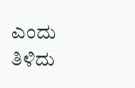ಎಂದು ತಿಳಿದು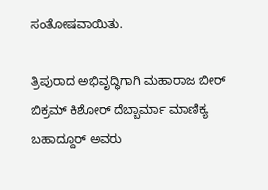ಸಂತೋಷವಾಯಿತು.

ತ್ರಿಪುರಾದ ಅಭಿವೃದ್ಧಿಗಾಗಿ ಮಹಾರಾಜ ಬೀರ್ ಬಿಕ್ರಮ್ ಕಿಶೋರ್ ದೆಬ್ಬಾರ್ಮಾ ಮಾಣಿಕ್ಯ ಬಹಾದ್ದೂರ್ ಅವರು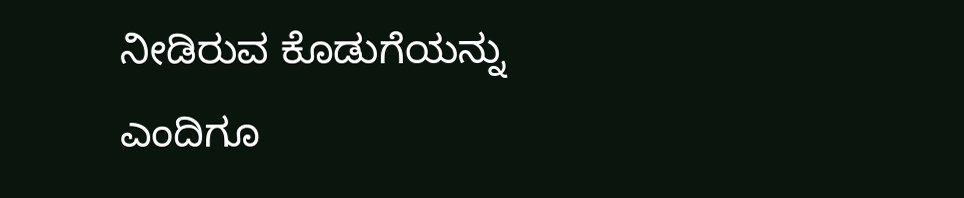ನೀಡಿರುವ ಕೊಡುಗೆಯನ್ನು ಎಂದಿಗೂ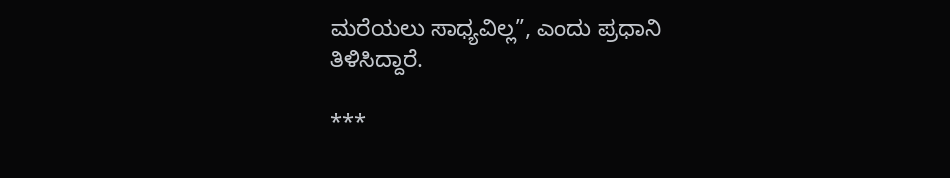ಮರೆಯಲು ಸಾಧ್ಯವಿಲ್ಲ”, ಎಂದು ಪ್ರಧಾನಿ ತಿಳಿಸಿದ್ದಾರೆ.

***